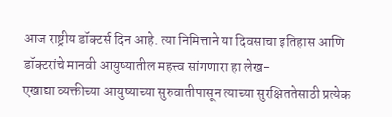आज राष्ट्रीय डॉक्टर्स दिन आहे. त्या निमित्ताने या दिवसाचा इतिहास आणि डॉक्टरांचे मानवी आयुष्यातील महत्त्व सांगणारा हा लेख-
एखाद्या व्यक्तीच्या आयुष्याच्या सुरुवातीपासून त्याच्या सुरक्षिततेसाठी प्रत्येक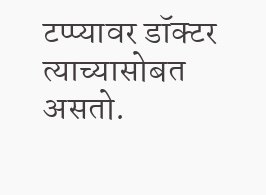टप्प्यावर डॉक्टर त्याच्यासोबत असतो.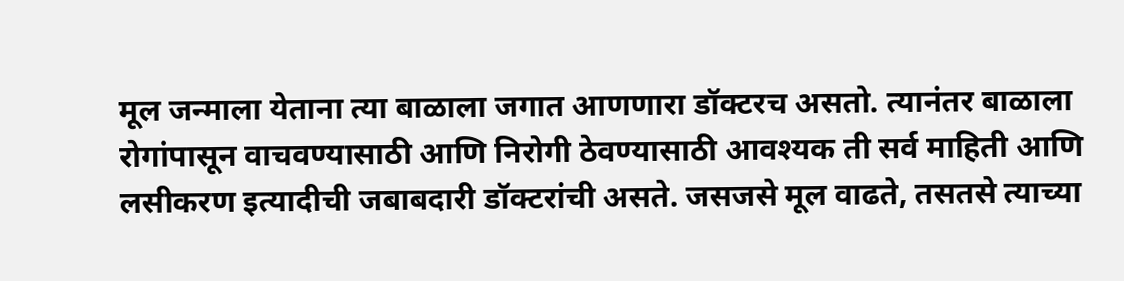मूल जन्माला येताना त्या बाळाला जगात आणणारा डॉक्टरच असतो. त्यानंतर बाळाला रोगांपासून वाचवण्यासाठी आणि निरोगी ठेवण्यासाठी आवश्यक ती सर्व माहिती आणि लसीकरण इत्यादीची जबाबदारी डॉक्टरांची असते. जसजसे मूल वाढते, तसतसे त्याच्या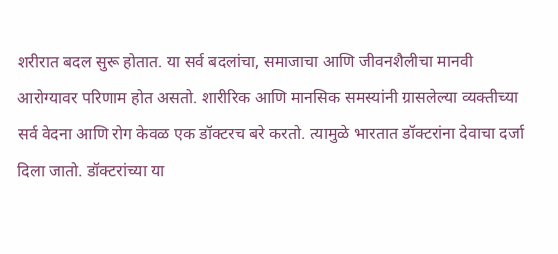शरीरात बदल सुरू होतात. या सर्व बदलांचा, समाजाचा आणि जीवनशैलीचा मानवी आरोग्यावर परिणाम होत असतो. शारीरिक आणि मानसिक समस्यांनी ग्रासलेल्या व्यक्तीच्या सर्व वेदना आणि रोग केवळ एक डॉक्टरच बरे करतो. त्यामुळे भारतात डॉक्टरांना देवाचा दर्जा दिला जातो. डॉक्टरांच्या या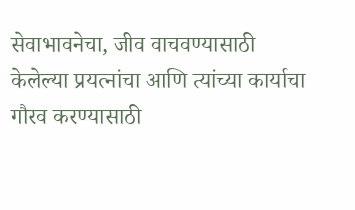सेवाभावनेचा, जीव वाचवण्यासाठी केलेल्या प्रयत्नांचा आणि त्यांच्या कार्याचा गौरव करण्यासाठी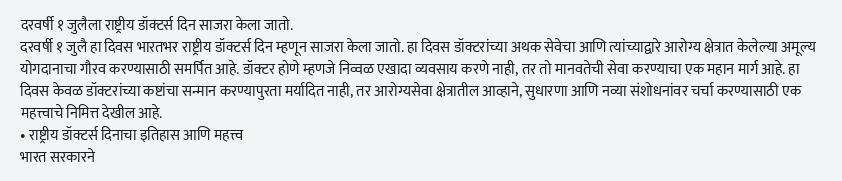दरवर्षी १ जुलैला राष्ट्रीय डॉक्टर्स दिन साजरा केला जातो.
दरवर्षी १ जुलै हा दिवस भारतभर राष्ट्रीय डॉक्टर्स दिन म्हणून साजरा केला जातो. हा दिवस डॉक्टरांच्या अथक सेवेचा आणि त्यांच्याद्वारे आरोग्य क्षेत्रात केलेल्या अमूल्य योगदानाचा गौरव करण्यासाठी समर्पित आहे. डॉक्टर होणे म्हणजे निव्वळ एखादा व्यवसाय करणे नाही, तर तो मानवतेची सेवा करण्याचा एक महान मार्ग आहे. हा दिवस केवळ डॉक्टरांच्या कष्टांचा सन्मान करण्यापुरता मर्यादित नाही, तर आरोग्यसेवा क्षेत्रातील आव्हाने, सुधारणा आणि नव्या संशोधनांवर चर्चा करण्यासाठी एक महत्त्वाचे निमित्त देखील आहे.
• राष्ट्रीय डॉक्टर्स दिनाचा इतिहास आणि महत्त्व
भारत सरकारने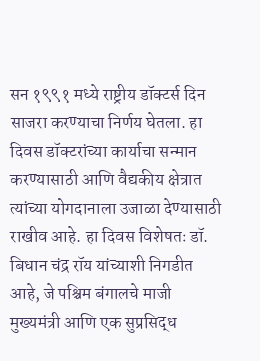सन १९९१ मध्ये राष्ट्रीय डॉक्टर्स दिन साजरा करण्याचा निर्णय घेतला. हा दिवस डॉक्टरांच्या कार्याचा सन्मान करण्यासाठी आणि वैद्यकीय क्षेत्रात त्यांच्या योगदानाला उजाळा देण्यासाठी राखीव आहे. हा दिवस विशेषतः डॉ. बिधान चंद्र रॉय यांच्याशी निगडीत आहे, जे पश्चिम बंगालचे माजी मुख्यमंत्री आणि एक सुप्रसिद्ध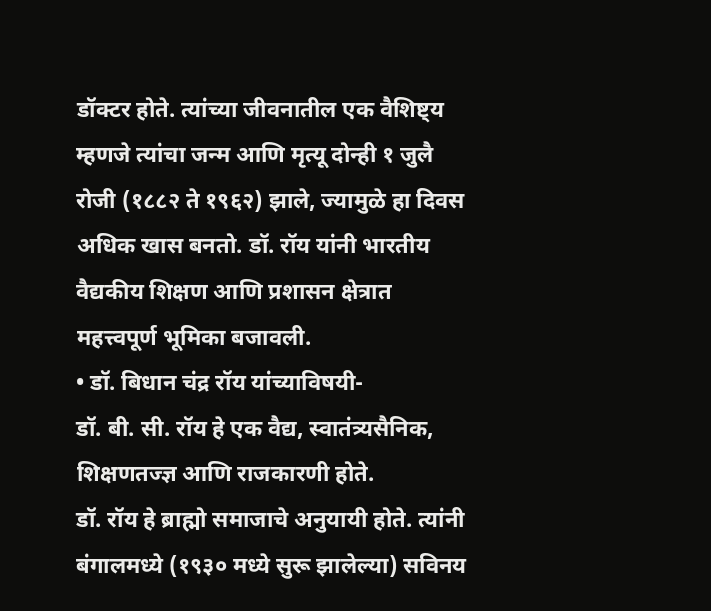डॉक्टर होते. त्यांच्या जीवनातील एक वैशिष्ट्य म्हणजे त्यांचा जन्म आणि मृत्यू दोन्ही १ जुलै रोजी (१८८२ ते १९६२) झाले, ज्यामुळे हा दिवस अधिक खास बनतो. डॉ. रॉय यांनी भारतीय वैद्यकीय शिक्षण आणि प्रशासन क्षेत्रात महत्त्वपूर्ण भूमिका बजावली.
• डॉ. बिधान चंद्र रॉय यांच्याविषयी-
डॉ. बी. सी. रॉय हे एक वैद्य, स्वातंत्र्यसैनिक, शिक्षणतज्ज्ञ आणि राजकारणी होते.
डॉ. रॉय हे ब्राह्मो समाजाचे अनुयायी होते. त्यांनी बंगालमध्ये (१९३० मध्ये सुरू झालेल्या) सविनय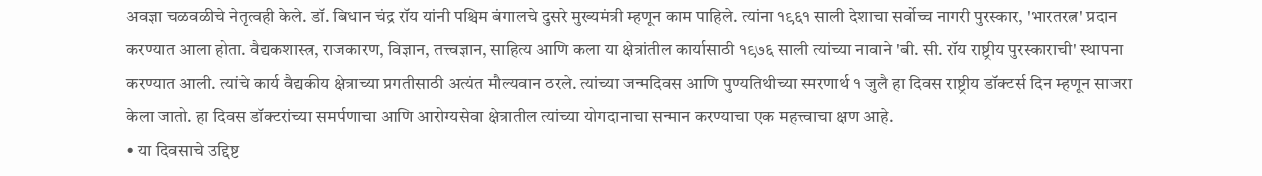अवज्ञा चळवळीचे नेतृत्वही केले. डॉ. बिधान चंद्र रॉय यांनी पश्चिम बंगालचे दुसरे मुख्यमंत्री म्हणून काम पाहिले. त्यांना १९६१ साली देशाचा सर्वोच्च नागरी पुरस्कार, 'भारतरत्न' प्रदान करण्यात आला होता. वैद्यकशास्त्र, राजकारण, विज्ञान, तत्त्वज्ञान, साहित्य आणि कला या क्षेत्रांतील कार्यासाठी १९७६ साली त्यांच्या नावाने 'बी. सी. रॉय राष्ट्रीय पुरस्काराची' स्थापना करण्यात आली. त्यांचे कार्य वैद्यकीय क्षेत्राच्या प्रगतीसाठी अत्यंत मौल्यवान ठरले. त्यांच्या जन्मदिवस आणि पुण्यतिथीच्या स्मरणार्थ १ जुलै हा दिवस राष्ट्रीय डॉक्टर्स दिन म्हणून साजरा केला जातो. हा दिवस डॉक्टरांच्या समर्पणाचा आणि आरोग्यसेवा क्षेत्रातील त्यांच्या योगदानाचा सन्मान करण्याचा एक महत्त्वाचा क्षण आहे.
• या दिवसाचे उद्दिष्ट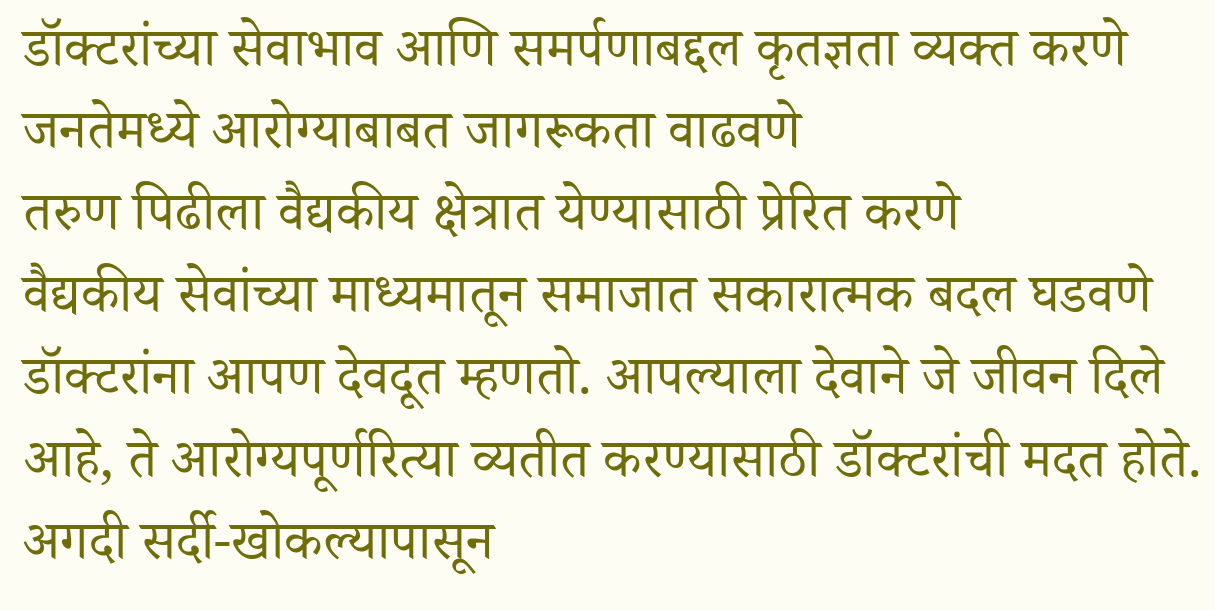डॉक्टरांच्या सेवाभाव आणि समर्पणाबद्दल कृतज्ञता व्यक्त करणे
जनतेमध्ये आरोग्याबाबत जागरूकता वाढवणे
तरुण पिढीला वैद्यकीय क्षेत्रात येण्यासाठी प्रेरित करणे
वैद्यकीय सेवांच्या माध्यमातून समाजात सकारात्मक बदल घडवणे
डॉक्टरांना आपण देवदूत म्हणतो. आपल्याला देवाने जे जीवन दिले आहे, ते आरोग्यपूर्णरित्या व्यतीत करण्यासाठी डॉक्टरांची मदत होते. अगदी सर्दी-खोकल्यापासून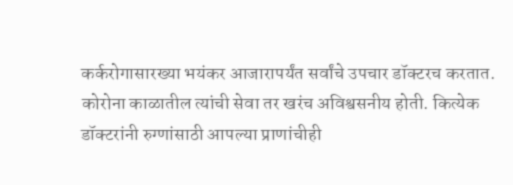कर्करोगासारख्या भयंकर आजारापर्यंत सर्वांचे उपचार डॉक्टरच करतात. कोरोना काळातील त्यांची सेवा तर खरंच अविश्वसनीय होती. कित्येक डॉक्टरांनी रुग्णांसाठी आपल्या प्राणांचीही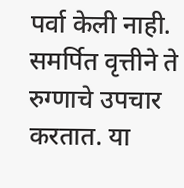पर्वा केली नाही. समर्पित वृत्तीने ते रुग्णाचे उपचार करतात. या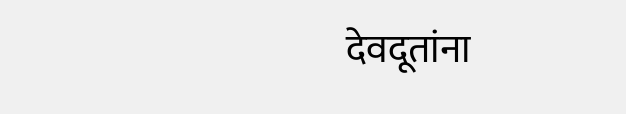देवदूतांना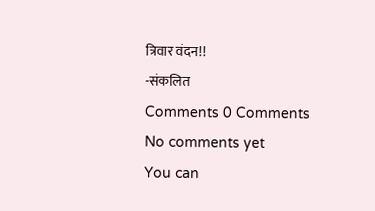त्रिवार वंदन!!
-संकलित
Comments 0 Comments
No comments yet
You can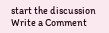start the discussion
Write a Comment